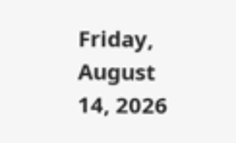Friday, August 14, 2026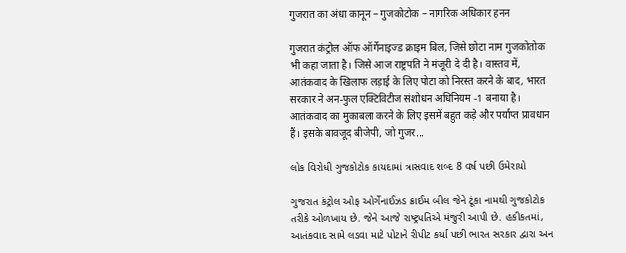गुजरात का अंधा कानून – गुजकोटोक – नागरिक अधिकार हनन

गुजरात कंट्रोल ऑफ ऑर्गेनाइज्ड क्राइम बिल, जिसे छोटा नाम गुजकोतोक भी कहा जाता है। जिसे आज राष्ट्रपति ने मंजूरी दे दी है। वास्तव में, आतंकवाद के खिलाफ लड़ाई के लिए पोटा को निरस्त करने के बाद, भारत सरकार ने अन-फुल एक्टिविटीज संशोधन अधिनियम -1 बनाया है। आतंकवाद का मुकाबला करने के लिए इसमें बहुत कड़े और पर्याप्त प्रावधान हैं। इसके बावजूद बीजेपी, जो गुजर...

લોક વિરોધી ગુજકોટોક કાયદામાં ત્રાસવાદ શબ્દ 8 વર્ષ પછી ઉમેરાયો

ગુજરાત કંટ્રોલ ઓફ ઓર્ગેનાઈઝડ ક્રાઈમ બીલ જેને ટૂંકા નામથી ગુજકોટોક તરીકે ઓળખાય છે. જેને આજે રાષ્ટ્રપતિએ મંજુરી આપી છે. હકીકતમાં, આતંકવાદ સામે લડવા માટે પોટાને રીપીટ કર્યા પછી ભારત સરકાર દ્વારા અન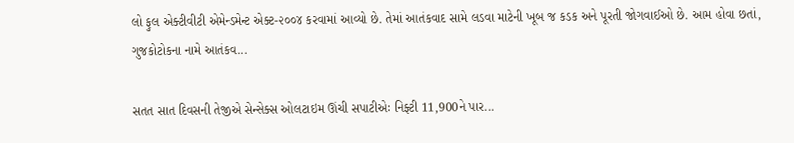લો ફુલ એક્ટીવીટી એમેન્ડમેન્ટ એક્ટ-૨૦૦૪ કરવામાં આવ્યો છે. તેમાં આતંકવાદ સામે લડવા માટેની ખૂબ જ કડક અને પૂરતી જોગવાઈઓ છે. આમ હોવા છતાં, ગુજકોટોકના નામે આતંકવ...

સતત સાત દિવસની તેજીએ સેન્સેક્સ ઓલટાઇમ ઊંચી સપાટીએઃ નિફ્ટી 11,900ને પાર...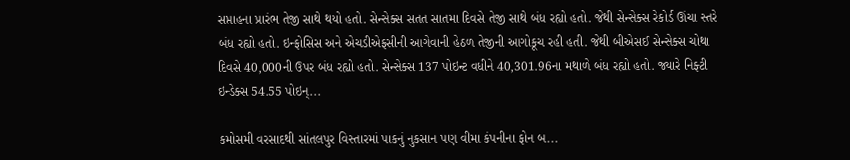સપ્તાહના પ્રારંભ તેજી સાથે થયો હતો. સેન્સેક્સ સતત સાતમા દિવસે તેજી સાથે બંધ રહ્યો હતો. જેથી સેન્સેક્સ રેકોર્ડ ઊંચા સ્તરે બંધ રહ્યો હતો. ઇન્ફોસિસ અને એચડીએફસીની આગેવાની હેઠળ તેજીની આગોકૂચ રહી હતી. જેથી બીએસઈ સેન્સેક્સ ચોથા દિવસે 40,000ની ઉપર બંધ રહ્યો હતો. સેન્સેક્સ 137 પોઇન્ટ વધીને 40,301.96ના મથાળે બંધ રહ્યો હતો. જ્યારે નિફ્ટી ઇન્ડેક્સ 54.55 પોઇન્...

કમોસમી વરસાદથી સાંતલપુર વિસ્તારમાં પાકનું નુકસાન પણ વીમા કંપનીના ફોન બ...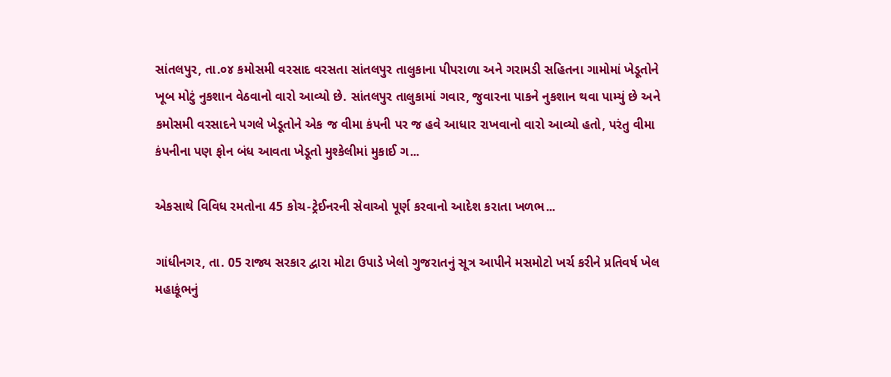સાંતલપુર, તા.૦૪ કમોસમી વરસાદ વરસતા સાંતલપુર તાલુકાના પીપરાળા અને ગરામડી સહિતના ગામોમાં ખેડૂતોને ખૂબ મોટું નુકશાન વેઠવાનો વારો આવ્યો છે. સાંતલપુર તાલુકામાં ગવાર, જુવારના પાકને નુકશાન થવા પામ્યું છે અને કમોસમી વરસાદને પગલે ખેડૂતોને એક જ વીમા કંપની પર જ હવે આધાર રાખવાનો વારો આવ્યો હતો, પરંતુ વીમા કંપનીના પણ ફોન બંધ આવતા ખેડૂતો મુશ્કેલીમાં મુકાઈ ગ...

એકસાથે વિવિધ રમતોના 45 કોચ-ટ્રેઈનરની સેવાઓ પૂર્ણ કરવાનો આદેશ કરાતા ખળભ...

ગાંધીનગર, તા. 05 રાજ્ય સરકાર દ્વારા મોટા ઉપાડે ખેલો ગુજરાતનું સૂત્ર આપીને મસમોટો ખર્ચ કરીને પ્રતિવર્ષ ખેલ મહાકૂંભનું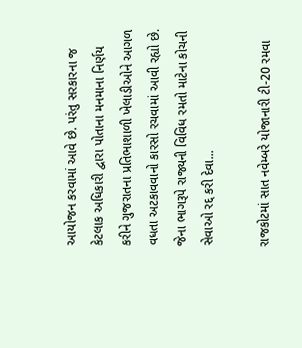આયોજન કરવામાં આવે છે. પરંતુ સરકારના જ કેટલાક અધિકારી દ્વારા પોતાના મનમાના નિર્ણય કરીને ગુજરાતના પ્રતિભાશાળી ખેલાડીઓને આગળ વધતા અટકાવવાનો કારસો રચવામાં આવી રહ્યો છે. જેના ભાગરૂપે રાજ્યની વિવિધ રમતો માટેના કોચની સેવાઓ રદ્દ કરી દેવા...

રાજકોટમાં સાત નવેમ્બરે યોજાનારી ટી-20 રમવા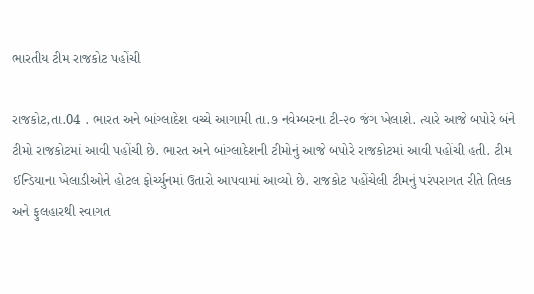ભારતીય ટીમ રાજકોટ પહોંચી

રાજકોટ,તા.04 . ભારત અને બાંગ્લાદેશ વચ્ચે આગામી તા.૭ નવેમ્બરના ટી-૨૦ જંગ ખેલાશે. ત્યારે આજે બપોરે બંને ટીમો રાજકોટમાં આવી પહોંચી છે. ભારત અને બાંગ્લાદેશની ટીમોનું આજે બપોરે રાજકોટમાં આવી પહોંચી હતી. ટીમ ઈન્ડિયાના ખેલાડીઓને હોટલ ફોર્ચ્યુનમાં ઉતારો આપવામાં આવ્યો છે. રાજકોટ પહોંચેલી ટીમનું પરંપરાગત રીતે તિલક અને ફુલહારથી સ્વાગત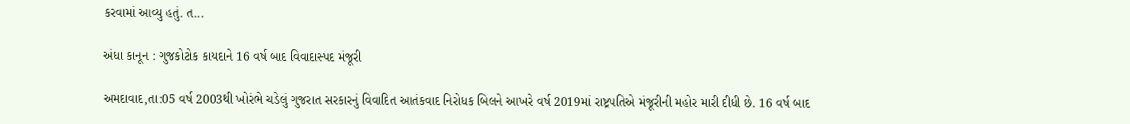કરવામાં આવ્યુ હતું. ત...

અંધા કાનૂન : ગુજકોટોક કાયદાને 16 વર્ષ બાદ વિવાદાસ્પદ મંજૂરી

અમદાવાદ,તા:05 વર્ષ 2003થી ખોરંભે ચડેલું ગુજરાત સરકારનું વિવાદિત આતંકવાદ નિરોધક બિલને આખરે વર્ષ 2019માં રાષ્ટ્રપતિએ મંજૂરીની મહોર મારી દીધી છે. 16 વર્ષ બાદ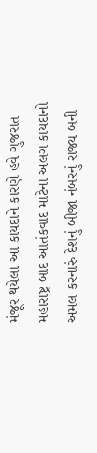મંજૂર થયેલા આ કાયદાને કારણે હવે ગુજરાત મહારાષ્ટ્ર બાદ આતંકવાદ માટેના અલગ કાયદાનો અમલ કરનારું દેશનું બીજા નંબરનું રાજ્ય બની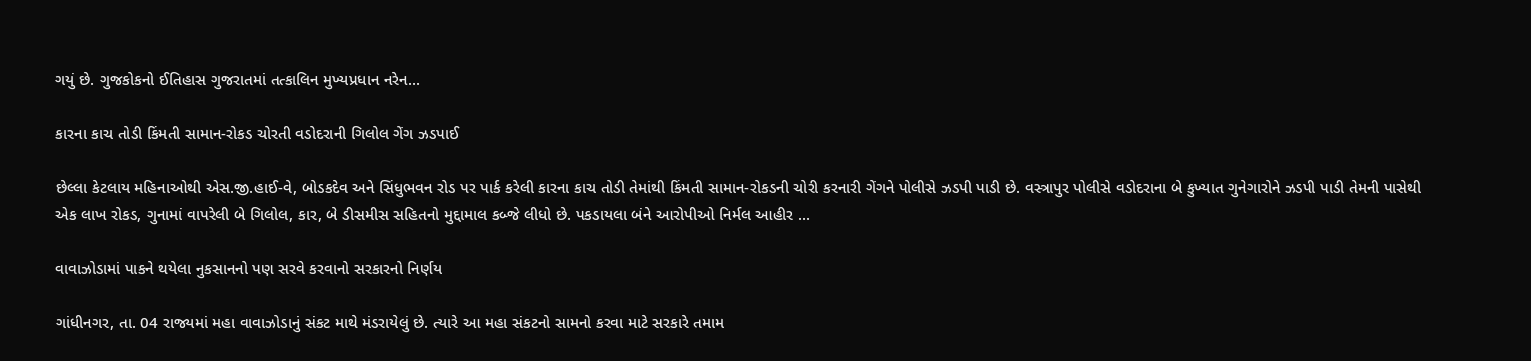ગયું છે. ગુજકોકનો ઈતિહાસ ગુજરાતમાં તત્કાલિન મુખ્યપ્રધાન નરેન...

કારના કાચ તોડી કિંમતી સામાન-રોકડ ચોરતી વડોદરાની ગિલોલ ગેંગ ઝડપાઈ

છેલ્લા કેટલાય મહિનાઓથી એસ.જી.હાઈ-વે, બોડકદેવ અને સિંધુભવન રોડ પર પાર્ક કરેલી કારના કાચ તોડી તેમાંથી કિંમતી સામાન-રોકડની ચોરી કરનારી ગેંગને પોલીસે ઝડપી પાડી છે. વસ્ત્રાપુર પોલીસે વડોદરાના બે કુખ્યાત ગુનેગારોને ઝડપી પાડી તેમની પાસેથી એક લાખ રોકડ, ગુનામાં વાપરેલી બે ગિલોલ, કાર, બે ડીસમીસ સહિતનો મુદ્દામાલ કબ્જે લીધો છે. પકડાયલા બંને આરોપીઓ નિર્મલ આહીર ...

વાવાઝોડામાં પાકને થયેલા નુકસાનનો પણ સરવે કરવાનો સરકારનો નિર્ણય

ગાંધીનગર, તા. 04 રાજ્યમાં મહા વાવાઝોડાનું સંકટ માથે મંડરાયેલું છે. ત્યારે આ મહા સંકટનો સામનો કરવા માટે સરકારે તમામ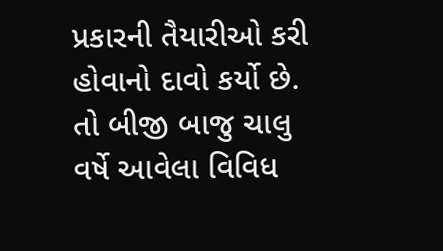પ્રકારની તૈયારીઓ કરી હોવાનો દાવો કર્યો છે. તો બીજી બાજુ ચાલુ વર્ષે આવેલા વિવિધ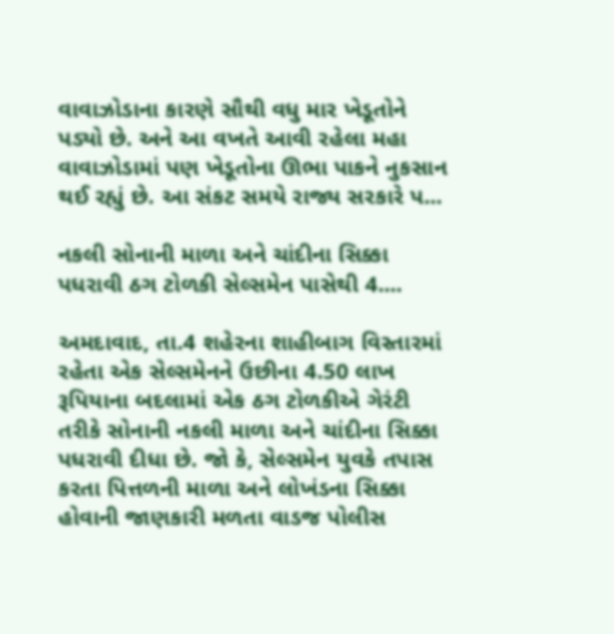વાવાઝોડાના કારણે સૌથી વધુ માર ખેડૂતોને પડ્યો છે. અને આ વખતે આવી રહેલા મહા વાવાઝોડામાં પણ ખેડૂતોના ઊભા પાકને નુકસાન થઈ રહ્યું છે. આ સંકટ સમયે રાજ્ય સરકારે પ...

નકલી સોનાની માળા અને ચાંદીના સિક્કા પધરાવી ઠગ ટોળકી સેલ્સમેન પાસેથી 4....

અમદાવાદ, તા.4 શહેરના શાહીબાગ વિસ્તારમાં રહેતા એક સેલ્સમેનને ઉછીના 4.50 લાખ રૂપિયાના બદલામાં એક ઠગ ટોળકીએ ગેરંટી તરીકે સોનાની નકલી માળા અને ચાંદીના સિક્કા પધરાવી દીધા છે. જો કે, સેલ્સમેન યુવકે તપાસ કરતા પિત્તળની માળા અને લોખંડના સિક્કા હોવાની જાણકારી મળતા વાડજ પોલીસ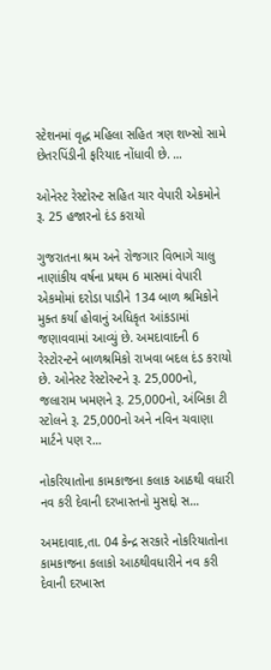સ્ટેશનમાં વૃદ્ધ મહિલા સહિત ત્રણ શખ્સો સામે છેતરપિંડીની ફરિયાદ નોંધાવી છે. ...

ઓનેસ્ટ રેસ્ટોરન્ટ સહિત ચાર વેપારી એકમોને રૂ. 25 હજારનો દંડ કરાયો

ગુજરાતના શ્રમ અને રોજગાર વિભાગે ચાલુ નાણાંકીય વર્ષના પ્રથમ 6 માસમાં વેપારી એકમોમાં દરોડા પાડીને 134 બાળ શ્રમિકોને મુક્ત કર્યા હોવાનું અધિકૃત આંકડામાં જણાવવામાં આવ્યું છે. અમદાવાદની 6 રેસ્ટોરન્ટને બાળશ્રમિકો રાખવા બદલ દંડ કરાયો છે. ઓનેસ્ટ રેસ્ટોરન્ટને રૂ. 25,000નો, જલારામ ખમણને રૂ. 25,000નો, અંબિકા ટી સ્ટોલને રૂ. 25,000નો અને નવિન ચવાણા માર્ટને પણ ર...

નોકરિયાતોના કામકાજના કલાક આઠથી વધારી નવ કરી દેવાની દરખાસ્તનો મુસદ્દો સ...

અમદાવાદ,તા. 04 કેન્દ્ર સરકારે નોકરિયાતોના કામકાજના કલાકો આઠથીવધારીને નવ કરી દેવાની દરખાસ્ત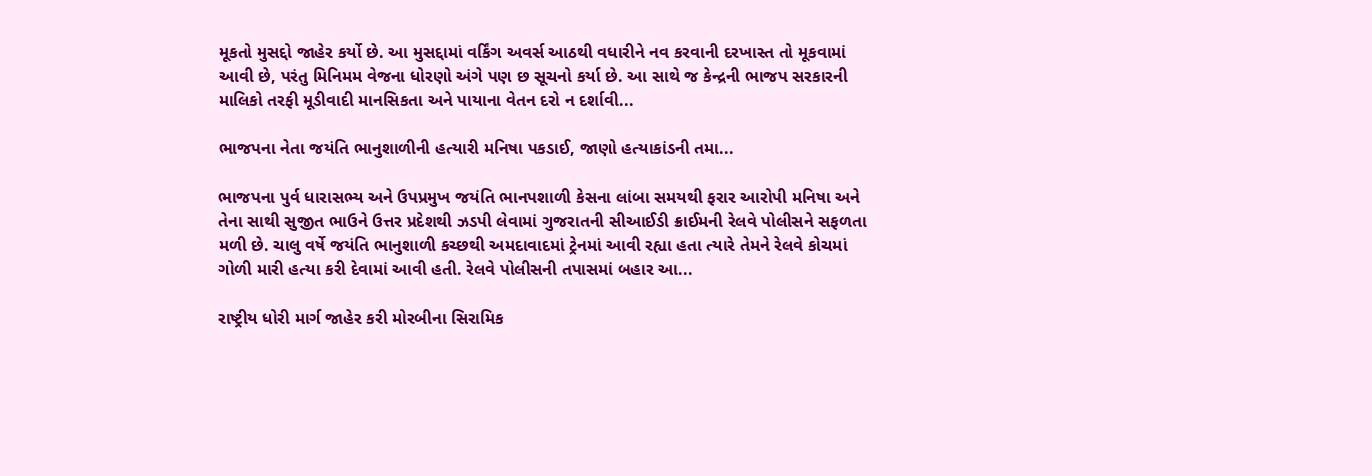મૂકતો મુસદ્દો જાહેર કર્યો છે. આ મુસદ્દામાં વર્કિંગ અવર્સ આઠથી વધારીને નવ કરવાની દરખાસ્ત તો મૂકવામાં આવી છે, પરંતુ મિનિમમ વેજના ધોરણો અંગે પણ છ સૂચનો કર્યા છે. આ સાથે જ કેન્દ્રની ભાજપ સરકારની માલિકો તરફી મૂડીવાદી માનસિકતા અને પાયાના વેતન દરો ન દર્શાવી...

ભાજપના નેતા જયંતિ ભાનુશાળીની હત્યારી મનિષા પકડાઈ, જાણો હત્યાકાંડની તમા...

ભાજપના પુર્વ ધારાસભ્ય અને ઉપપ્રમુખ જયંતિ ભાનપશાળી કેસના લાંબા સમયથી ફરાર આરોપી મનિષા અને તેના સાથી સુજીત ભાઉને ઉત્તર પ્રદેશથી ઝડપી લેવામાં ગુજરાતની સીઆઈડી ક્રાઈમની રેલવે પોલીસને સફળતા મળી છે. ચાલુ વર્ષે જયંતિ ભાનુશાળી કચ્છથી અમદાવાદમાં ટ્રેનમાં આવી રહ્યા હતા ત્યારે તેમને રેલવે કોચમાં ગોળી મારી હત્યા કરી દેવામાં આવી હતી. રેલવે પોલીસની તપાસમાં બહાર આ...

રાષ્ટ્રીય ધોરી માર્ગ જાહેર કરી મોરબીના સિરામિક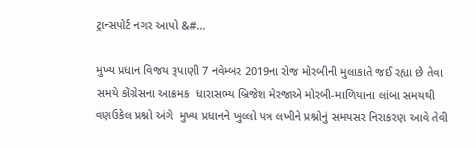ટ્રાન્સપોર્ટ નગર આપો &#...

મુખ્ય પ્રધાન વિજય રૂપાણી 7 નવેમ્બર 2019ના રોજ મોરબીની મુલાકાતે જઈ રહ્યા છે તેવા સમયે કોંગ્રેસના આક્રમક  ધારાસભ્ય બ્રિજેશ મેરજાએ મોરબી-માળિયાના લાંબા સમયથી વણઉકેલ પ્રશ્નો અંગે  મુખ્ય પ્રધાનને ખુલ્લો પત્ર લખીને પ્રશ્નોનું સમયસર નિરાકરણ આવે તેવી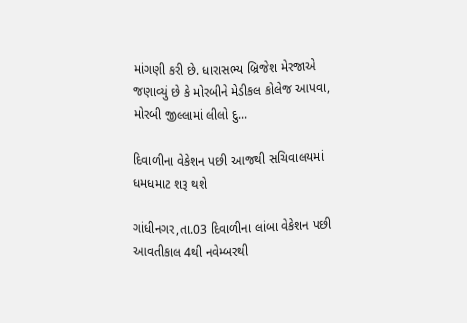માંગણી કરી છે. ધારાસભ્ય બ્રિજેશ મેરજાએ જણાવ્યું છે કે મોરબીને મેડીકલ કોલેજ આપવા, મોરબી જીલ્લામાં લીલો દુ...

દિવાળીના વેકેશન પછી આજથી સચિવાલયમાં ધમધમાટ શરૂ થશે

ગાંધીનગર,તા.03 દિવાળીના લાંબા વેકેશન પછી આવતીકાલ 4થી નવેમ્બરથી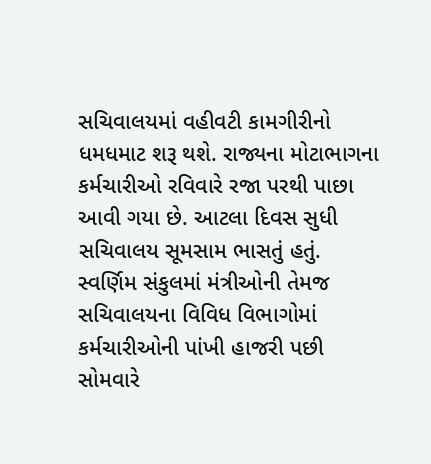સચિવાલયમાં વહીવટી કામગીરીનો ધમધમાટ શરૂ થશે. રાજ્યના મોટાભાગના કર્મચારીઓ રવિવારે રજા પરથી પાછા આવી ગયા છે. આટલા દિવસ સુધી સચિવાલય સૂમસામ ભાસતું હતું. સ્વર્ણિમ સંકુલમાં મંત્રીઓની તેમજ સચિવાલયના વિવિધ વિભાગોમાં કર્મચારીઓની પાંખી હાજરી પછી સોમવારે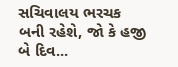સચિવાલય ભરચક બની રહેશે, જો કે હજી બે દિવ...